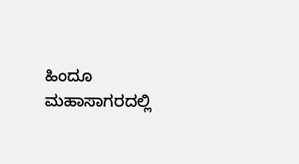ಹಿಂದೂ ಮಹಾಸಾಗರದಲ್ಲಿ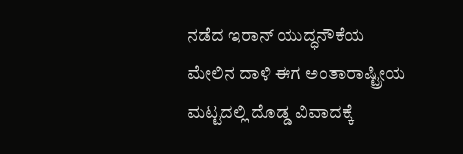ನಡೆದ ಇರಾನ್ ಯುದ್ಧನೌಕೆಯ ಮೇಲಿನ ದಾಳಿ ಈಗ ಅಂತಾರಾಷ್ಟ್ರೀಯ ಮಟ್ಟದಲ್ಲಿ ದೊಡ್ಡ ವಿವಾದಕ್ಕೆ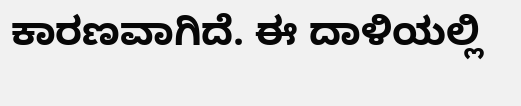ಕಾರಣವಾಗಿದೆ. ಈ ದಾಳಿಯಲ್ಲಿ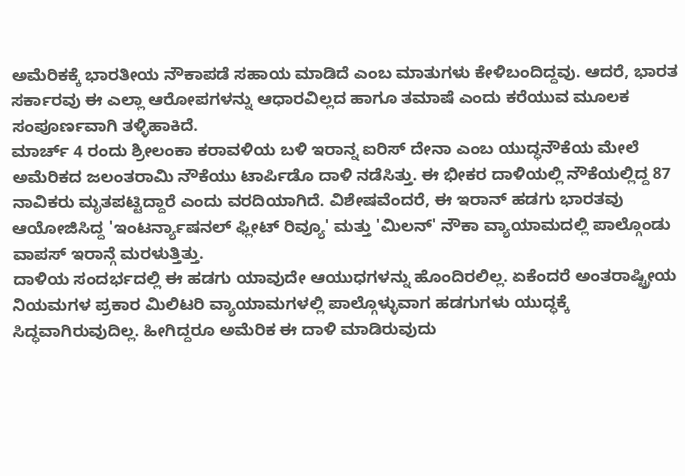ಅಮೆರಿಕಕ್ಕೆ ಭಾರತೀಯ ನೌಕಾಪಡೆ ಸಹಾಯ ಮಾಡಿದೆ ಎಂಬ ಮಾತುಗಳು ಕೇಳಿಬಂದಿದ್ದವು. ಆದರೆ, ಭಾರತ ಸರ್ಕಾರವು ಈ ಎಲ್ಲಾ ಆರೋಪಗಳನ್ನು ಆಧಾರವಿಲ್ಲದ ಹಾಗೂ ತಮಾಷೆ ಎಂದು ಕರೆಯುವ ಮೂಲಕ ಸಂಪೂರ್ಣವಾಗಿ ತಳ್ಳಿಹಾಕಿದೆ.
ಮಾರ್ಚ್ 4 ರಂದು ಶ್ರೀಲಂಕಾ ಕರಾವಳಿಯ ಬಳಿ ಇರಾನ್ನ ಐರಿಸ್ ದೇನಾ ಎಂಬ ಯುದ್ಧನೌಕೆಯ ಮೇಲೆ ಅಮೆರಿಕದ ಜಲಂತರಾಮಿ ನೌಕೆಯು ಟಾರ್ಪಿಡೊ ದಾಳಿ ನಡೆಸಿತ್ತು. ಈ ಭೀಕರ ದಾಳಿಯಲ್ಲಿ ನೌಕೆಯಲ್ಲಿದ್ದ 87 ನಾವಿಕರು ಮೃತಪಟ್ಟಿದ್ದಾರೆ ಎಂದು ವರದಿಯಾಗಿದೆ. ವಿಶೇಷವೆಂದರೆ, ಈ ಇರಾನ್ ಹಡಗು ಭಾರತವು ಆಯೋಜಿಸಿದ್ದ 'ಇಂಟರ್ನ್ಯಾಷನಲ್ ಫ್ಲೀಟ್ ರಿವ್ಯೂ' ಮತ್ತು 'ಮಿಲನ್' ನೌಕಾ ವ್ಯಾಯಾಮದಲ್ಲಿ ಪಾಲ್ಗೊಂಡು ವಾಪಸ್ ಇರಾನ್ಗೆ ಮರಳುತ್ತಿತ್ತು.
ದಾಳಿಯ ಸಂದರ್ಭದಲ್ಲಿ ಈ ಹಡಗು ಯಾವುದೇ ಆಯುಧಗಳನ್ನು ಹೊಂದಿರಲಿಲ್ಲ. ಏಕೆಂದರೆ ಅಂತರಾಷ್ಟ್ರೀಯ ನಿಯಮಗಳ ಪ್ರಕಾರ ಮಿಲಿಟರಿ ವ್ಯಾಯಾಮಗಳಲ್ಲಿ ಪಾಲ್ಗೊಳ್ಳುವಾಗ ಹಡಗುಗಳು ಯುದ್ಧಕ್ಕೆ ಸಿದ್ಧವಾಗಿರುವುದಿಲ್ಲ. ಹೀಗಿದ್ದರೂ ಅಮೆರಿಕ ಈ ದಾಳಿ ಮಾಡಿರುವುದು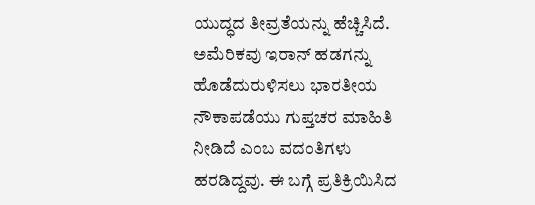ಯುದ್ಧದ ತೀವ್ರತೆಯನ್ನು ಹೆಚ್ಚಿಸಿದೆ.
ಅಮೆರಿಕವು ಇರಾನ್ ಹಡಗನ್ನು ಹೊಡೆದುರುಳಿಸಲು ಭಾರತೀಯ ನೌಕಾಪಡೆಯು ಗುಪ್ತಚರ ಮಾಹಿತಿ ನೀಡಿದೆ ಎಂಬ ವದಂತಿಗಳು ಹರಡಿದ್ದವು. ಈ ಬಗ್ಗೆ ಪ್ರತಿಕ್ರಿಯಿಸಿದ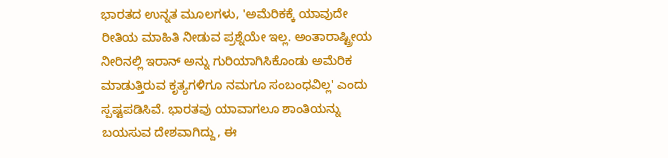ಭಾರತದ ಉನ್ನತ ಮೂಲಗಳು, 'ಅಮೆರಿಕಕ್ಕೆ ಯಾವುದೇ ರೀತಿಯ ಮಾಹಿತಿ ನೀಡುವ ಪ್ರಶ್ನೆಯೇ ಇಲ್ಲ. ಅಂತಾರಾಷ್ಟ್ರೀಯ ನೀರಿನಲ್ಲಿ ಇರಾನ್ ಅನ್ನು ಗುರಿಯಾಗಿಸಿಕೊಂಡು ಅಮೆರಿಕ ಮಾಡುತ್ತಿರುವ ಕೃತ್ಯಗಳಿಗೂ ನಮಗೂ ಸಂಬಂಧವಿಲ್ಲ' ಎಂದು ಸ್ಪಷ್ಟಪಡಿಸಿವೆ. ಭಾರತವು ಯಾವಾಗಲೂ ಶಾಂತಿಯನ್ನು ಬಯಸುವ ದೇಶವಾಗಿದ್ದು, ಈ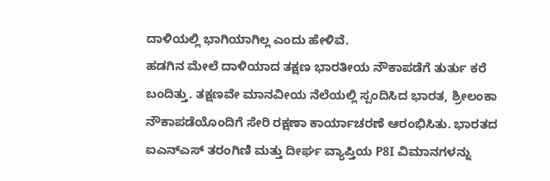ದಾಳಿಯಲ್ಲಿ ಭಾಗಿಯಾಗಿಲ್ಲ ಎಂದು ಹೇಳಿವೆ.
ಹಡಗಿನ ಮೇಲೆ ದಾಳಿಯಾದ ತಕ್ಷಣ ಭಾರತೀಯ ನೌಕಾಪಡೆಗೆ ತುರ್ತು ಕರೆ ಬಂದಿತ್ತು. ತಕ್ಷಣವೇ ಮಾನವೀಯ ನೆಲೆಯಲ್ಲಿ ಸ್ಪಂದಿಸಿದ ಭಾರತ, ಶ್ರೀಲಂಕಾ ನೌಕಾಪಡೆಯೊಂದಿಗೆ ಸೇರಿ ರಕ್ಷಣಾ ಕಾರ್ಯಾಚರಣೆ ಆರಂಭಿಸಿತು. ಭಾರತದ ಐಎನ್ಎಸ್ ತರಂಗಿಣಿ ಮತ್ತು ದೀರ್ಘ ವ್ಯಾಪ್ತಿಯ P8I ವಿಮಾನಗಳನ್ನು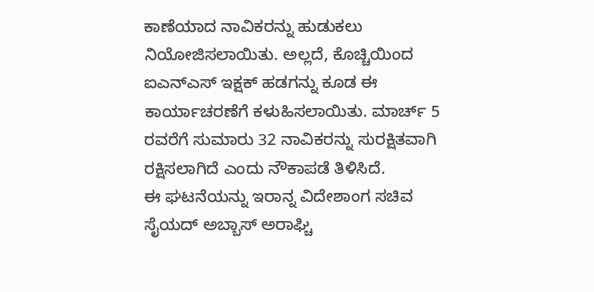ಕಾಣೆಯಾದ ನಾವಿಕರನ್ನು ಹುಡುಕಲು ನಿಯೋಜಿಸಲಾಯಿತು. ಅಲ್ಲದೆ, ಕೊಚ್ಚಿಯಿಂದ ಐಎನ್ಎಸ್ ಇಕ್ಷಕ್ ಹಡಗನ್ನು ಕೂಡ ಈ ಕಾರ್ಯಾಚರಣೆಗೆ ಕಳುಹಿಸಲಾಯಿತು. ಮಾರ್ಚ್ 5 ರವರೆಗೆ ಸುಮಾರು 32 ನಾವಿಕರನ್ನು ಸುರಕ್ಷಿತವಾಗಿ ರಕ್ಷಿಸಲಾಗಿದೆ ಎಂದು ನೌಕಾಪಡೆ ತಿಳಿಸಿದೆ.
ಈ ಘಟನೆಯನ್ನು ಇರಾನ್ನ ವಿದೇಶಾಂಗ ಸಚಿವ ಸೈಯದ್ ಅಬ್ಬಾಸ್ ಅರಾಘ್ಚಿ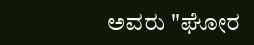ಅವರು "ಘೋರ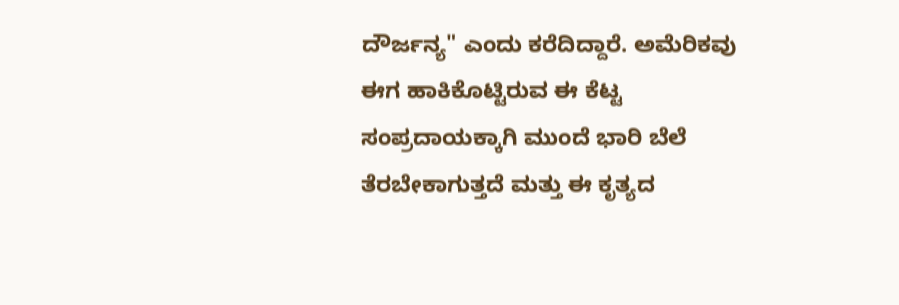ದೌರ್ಜನ್ಯ" ಎಂದು ಕರೆದಿದ್ದಾರೆ. ಅಮೆರಿಕವು ಈಗ ಹಾಕಿಕೊಟ್ಟಿರುವ ಈ ಕೆಟ್ಟ ಸಂಪ್ರದಾಯಕ್ಕಾಗಿ ಮುಂದೆ ಭಾರಿ ಬೆಲೆ ತೆರಬೇಕಾಗುತ್ತದೆ ಮತ್ತು ಈ ಕೃತ್ಯದ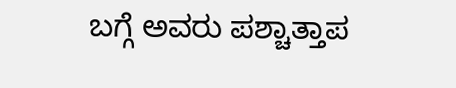ಬಗ್ಗೆ ಅವರು ಪಶ್ಚಾತ್ತಾಪ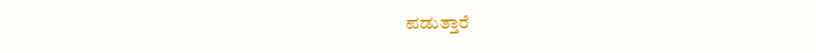ಪಡುತ್ತಾರೆ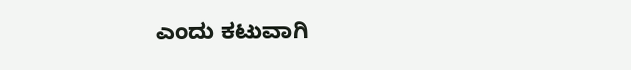ಎಂದು ಕಟುವಾಗಿ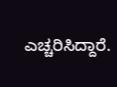ಎಚ್ಚರಿಸಿದ್ದಾರೆ.